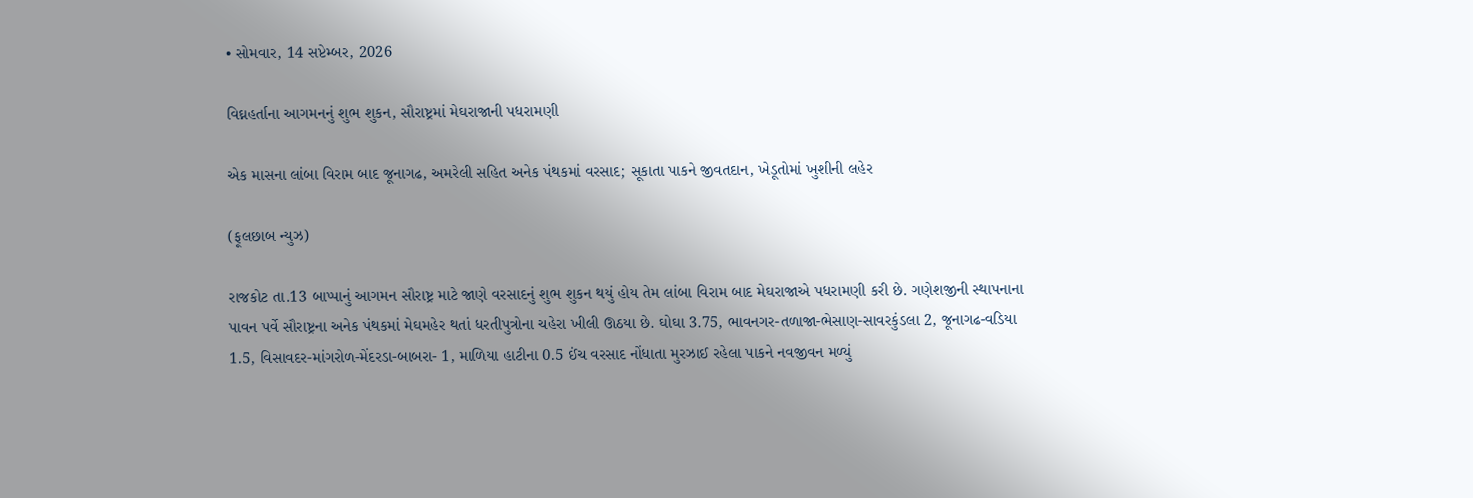• સોમવાર, 14 સપ્ટેમ્બર, 2026

વિઘ્નહર્તાના આગમનનું શુભ શુકન, સૌરાષ્ટ્રમાં મેઘરાજાની પધરામણી

એક માસના લાંબા વિરામ બાદ જૂનાગઢ, અમરેલી સહિત અનેક પંથકમાં વરસાદ; સૂકાતા પાકને જીવતદાન, ખેડૂતોમાં ખુશીની લહેર

(ફૂલછાબ ન્યુઝ)

રાજકોટ તા.13 બાપ્પાનું આગમન સૌરાષ્ટ્ર માટે જાણે વરસાદનું શુભ શુકન થયું હોય તેમ લાંબા વિરામ બાદ મેઘરાજાએ પધરામણી કરી છે. ગણેશજીની સ્થાપનાના પાવન પર્વે સૌરાષ્ટ્રના અનેક પંથકમાં મેઘમહેર થતાં ધરતીપુત્રોના ચહેરા ખીલી ઊઠયા છે. ઘોઘા 3.75, ભાવનગર-તળાજા-ભેસાણ-સાવરકુંડલા 2, જૂનાગઢ-વડિયા 1.5, વિસાવદર-માંગરોળ-મેંદરડા-બાબરા- 1, માળિયા હાટીના 0.5 ઈંચ વરસાદ નોંધાતા મુરઝાઈ રહેલા પાકને નવજીવન મળ્યું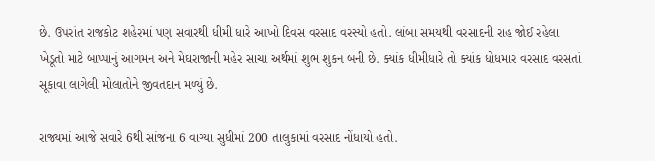છે. ઉપરાંત રાજકોટ શહેરમાં પણ સવારથી ધીમી ધારે આખો દિવસ વરસાદ વરસ્યો હતો. લાંબા સમયથી વરસાદની રાહ જોઈ રહેલા ખેડૂતો માટે બાપ્પાનું આગમન અને મેઘરાજાની મહેર સાચા અર્થમાં શુભ શુકન બની છે. ક્યાંક ધીમીધારે તો ક્યાંક ધોધમાર વરસાદ વરસતાં સૂકાવા લાગેલી મોલાતોને જીવતદાન મળ્યું છે.

રાજ્યમાં આજે સવારે 6થી સાંજના 6 વાગ્યા સુધીમાં 200 તાલુકામાં વરસાદ નોંધાયો હતો.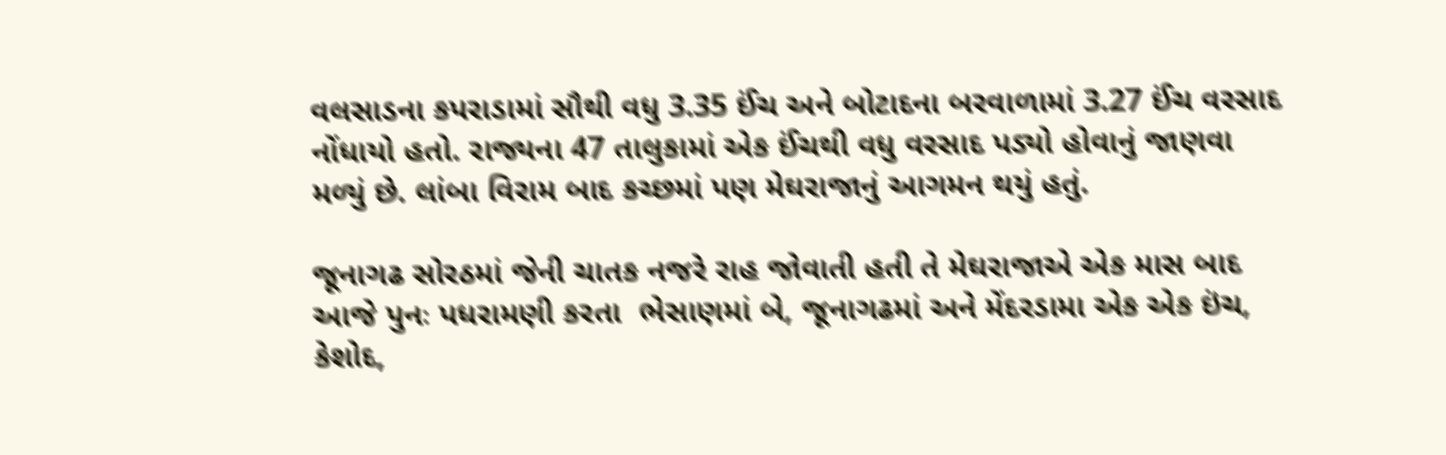વલસાડના કપરાડામાં સૌથી વધુ 3.35 ઈંચ અને બોટાદના બરવાળામાં 3.27 ઈંચ વરસાદ નોંધાયો હતો. રાજ્યના 47 તાલુકામાં એક ઈંચથી વધુ વરસાદ પડ્યો હોવાનું જાણવા મળ્યું છે. લાંબા વિરામ બાદ કચ્છમાં પણ મેઘરાજાનું આગમન થયું હતું.

જૂનાગઢ સોરઠમાં જેની ચાતક નજરે રાહ જોવાતી હતી તે મેઘરાજાએ એક માસ બાદ આજે પુનઃ પધરામણી કરતા  ભેસાણમાં બે, જૂનાગઢમાં અને મેંદરડામા એક એક ઇંચ, કેશોદ,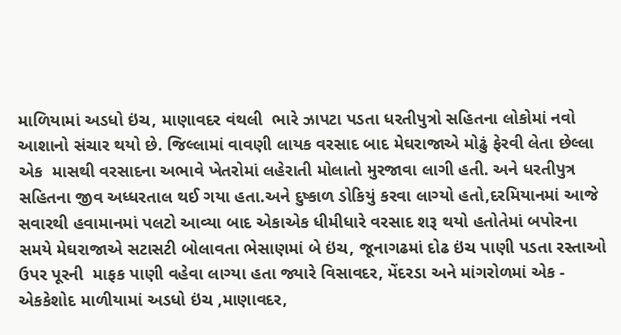માળિયામાં અડધો ઇંચ, માણાવદર વંથલી  ભારે ઝાપટા પડતા ધરતીપુત્રો સહિતના લોકોમાં નવો આશાનો સંચાર થયો છે. જિલ્લામાં વાવણી લાયક વરસાદ બાદ મેઘરાજાએ મોઢું ફેરવી લેતા છેલ્લા એક  માસથી વરસાદના અભાવે ખેતરોમાં લહેરાતી મોલાતો મુરજાવા લાગી હતી. અને ધરતીપુત્ર સહિતના જીવ અધ્ધરતાલ થઈ ગયા હતા.અને દુષ્કાળ ડોકિયું કરવા લાગ્યો હતો,દરમિયાનમાં આજે સવારથી હવામાનમાં પલટો આવ્યા બાદ એકાએક ધીમીધારે વરસાદ શરૂ થયો હતોતેમાં બપોરના સમયે મેઘરાજાએ સટાસટી બોલાવતા ભેસાણમાં બે ઇંચ, જૂનાગઢમાં દોઢ ઇંચ પાણી પડતા રસ્તાઓ ઉપર પૂરની  માફક પાણી વહેવા લાગ્યા હતા જ્યારે વિસાવદર, મેંદરડા અને માંગરોળમાં એક - એકકેશોદ માળીયામાં અડધો ઇંચ ,માણાવદર,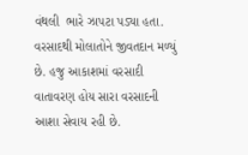વંથલી  ભારે ઝાપટા પડ્યા હતા. વરસાદથી મોલાતોને જીવતદાન મળ્યું છે. હજુ આકાશમાં વરસાદી વાતાવરણ હોય સારા વરસાદની આશા સેવાય રહી છે.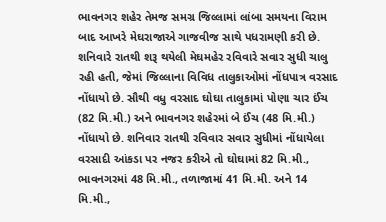ભાવનગર શહેર તેમજ સમગ્ર જિલ્લામાં લાંબા સમયના વિરામ બાદ આખરે મેઘરાજાએ ગાજવીજ સાથે પધરામણી કરી છે. શનિવારે રાતથી શરૂ થયેલી મેઘમહેર રવિવારે સવાર સુધી ચાલુ રહી હતી, જેમાં જિલ્લાના વિવિધ તાલુકાઓમાં નોંધપાત્ર વરસાદ નોંધાયો છે. સૌથી વધુ વરસાદ ઘોઘા તાલુકામાં પોણા ચાર ઈંચ (82 મિ.મી.) અને ભાવનગર શહેરમાં બે ઈંચ (48 મિ.મી.) નોંધાયો છે. શનિવાર રાતથી રવિવાર સવાર સુધીમાં નોંધાયેલા વરસાદી આંકડા પર નજર કરીએ તો ઘોઘામાં 82 મિ.મી., ભાવનગરમાં 48 મિ.મી., તળાજામાં 41 મિ.મી. અને 14 મિ.મી.,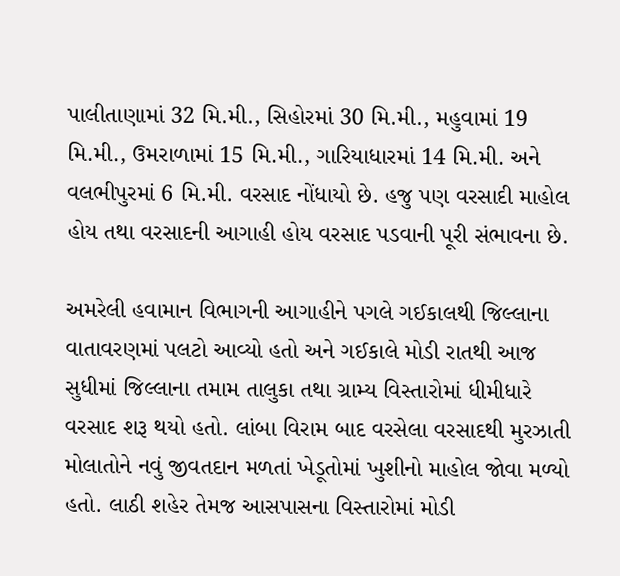પાલીતાણામાં 32 મિ.મી., સિહોરમાં 30 મિ.મી., મહુવામાં 19 મિ.મી., ઉમરાળામાં 15 મિ.મી., ગારિયાધારમાં 14 મિ.મી. અને વલભીપુરમાં 6 મિ.મી. વરસાદ નોંધાયો છે. હજુ પણ વરસાદી માહોલ હોય તથા વરસાદની આગાહી હોય વરસાદ પડવાની પૂરી સંભાવના છે.

અમરેલી હવામાન વિભાગની આગાહીને પગલે ગઈકાલથી જિલ્લાના વાતાવરણમાં પલટો આવ્યો હતો અને ગઈકાલે મોડી રાતથી આજ સુધીમાં જિલ્લાના તમામ તાલુકા તથા ગ્રામ્ય વિસ્તારોમાં ધીમીધારે વરસાદ શરૂ થયો હતો. લાંબા વિરામ બાદ વરસેલા વરસાદથી મુરઝાતી મોલાતોને નવું જીવતદાન મળતાં ખેડૂતોમાં ખુશીનો માહોલ જોવા મળ્યો હતો. લાઠી શહેર તેમજ આસપાસના વિસ્તારોમાં મોડી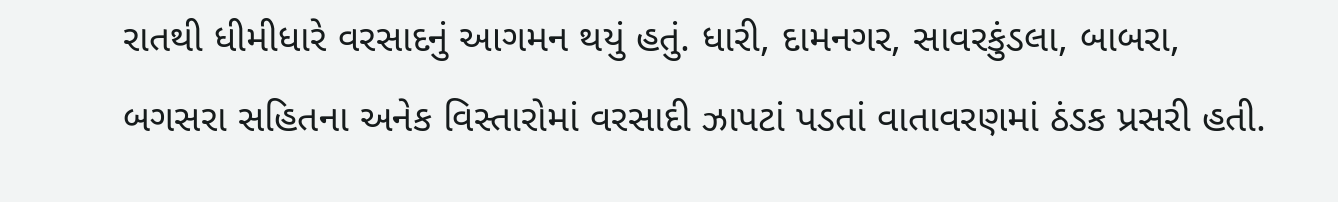રાતથી ધીમીધારે વરસાદનું આગમન થયું હતું. ધારી, દામનગર, સાવરકુંડલા, બાબરા, બગસરા સહિતના અનેક વિસ્તારોમાં વરસાદી ઝાપટાં પડતાં વાતાવરણમાં ઠંડક પ્રસરી હતી.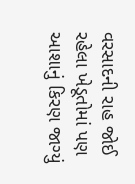વરસાદની રાહ જોઈ રહેલા ખેડૂતોમાં પણ આશાનું કિરણ જાગ્યું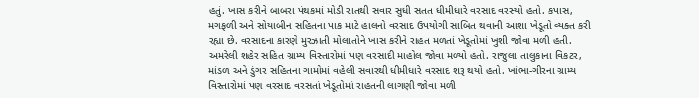હતું. ખાસ કરીને બાબરા પંથકમાં મોડી રાતથી સવાર સુધી સતત ધીમીધારે વરસાદ વરસ્યો હતો. કપાસ, મગફળી અને સોયાબીન સહિતના પાક માટે હાલનો વરસાદ ઉપયોગી સાબિત થવાની આશા ખેડૂતો વ્યક્ત કરી રહ્યા છે. વરસાદના કારણે મુરઝાતી મોલાતોને ખાસ કરીને રાહત મળતાં ખેડૂતોમાં ખુશી જોવા મળી હતી. અમરેલી શહેર સહિત ગ્રામ્ય વિસ્તારોમાં પણ વરસાદી માહોલ જોવા મળ્યો હતો. રાજુલા તાલુકાના વિકટર, માંડળ અને ડુંગર સહિતના ગામોમાં વહેલી સવારથી ધીમીધારે વરસાદ શરૂ થયો હતો. ખાંભા-ગીરના ગ્રામ્ય વિસ્તારોમાં પણ વરસાદ વરસતાં ખેડૂતોમાં રાહતની લાગણી જોવા મળી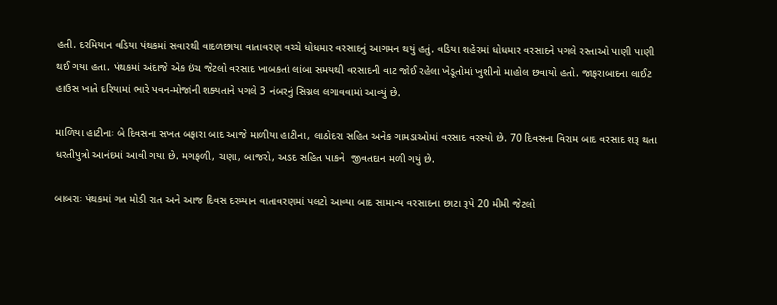હતી. દરમિયાન વડિયા પંથકમાં સવારથી વાદળછાયા વાતાવરણ વચ્ચે ધોધમાર વરસાદનું આગમન થયું હતું. વડિયા શહેરમાં ધોધમાર વરસાદને પગલે રસ્તાઓ પાણી પાણી થઈ ગયા હતા. પંથકમાં અંદાજે એક ઇંચ જેટલો વરસાદ ખાબકતાં લાંબા સમયથી વરસાદની વાટ જોઈ રહેલા ખેડૂતોમાં ખુશીનો માહોલ છવાયો હતો. જાફરાબાદના લાઈટ હાઉસ ખાતે દરિયામાં ભારે પવન-મોજાંની શક્યતાને પગલે 3 નંબરનું સિગ્નલ લગાવવામાં આવ્યું છે.

માળિયા હાટીનાઃ બે દિવસના સખત બફારા બાદ આજે માળીયા હાટીના, લાઠોદરા સહિત અનેક ગામડાઓમાં વરસાદ વરસ્યો છે. 70 દિવસના વિરામ બાદ વરસાદ શરૂ થતા ધરતીપુત્રો આનંદમાં આવી ગયા છે. મગફળી, ચણા, બાજરો, અડદ સહિત પાકને  જીવતદાન મળી ગયું છે.

બાબરાઃ પંથકમાં ગત મોડી રાત અને આજ દિવસ દરમ્યાન વાતાવરણમાં પલટો આવ્યા બાદ સામાન્ય વરસાદના છાટા રૂપે 20 મીમી જેટલો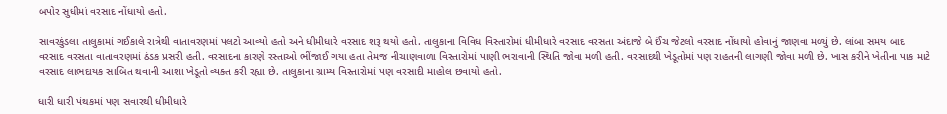બપોર સુધીમાં વરસાદ નોંધાયો હતો.

સાવરકુંડલા તાલુકામાં ગઈકાલે રાત્રેથી વાતાવરણમાં પલટો આવ્યો હતો અને ધીમીધારે વરસાદ શરૂ થયો હતો. તાલુકાના વિવિધ વિસ્તારોમાં ધીમીધારે વરસાદ વરસતા અંદાજે બે ઈંચ જેટલો વરસાદ નોંધાયો હોવાનું જાણવા મળ્યું છે. લાંબા સમય બાદ વરસાદ વરસતા વાતાવરણમાં ઠંડક પ્રસરી હતી. વરસાદના કારણે રસ્તાઓ ભીંજાઈ ગયા હતા તેમજ નીચાણવાળા વિસ્તારોમાં પાણી ભરાવાની સ્થિતિ જોવા મળી હતી. વરસાદથી ખેડૂતોમાં પણ રાહતની લાગણી જોવા મળી છે. ખાસ કરીને ખેતીના પાક માટે વરસાદ લાભદાયક સાબિત થવાની આશા ખેડૂતો વ્યક્ત કરી રહ્યા છે. તાલુકાના ગ્રામ્ય વિસ્તારોમાં પણ વરસાદી માહોલ છવાયો હતો.

ધારી ધારી પંથકમાં પણ સવારથી ધીમીધારે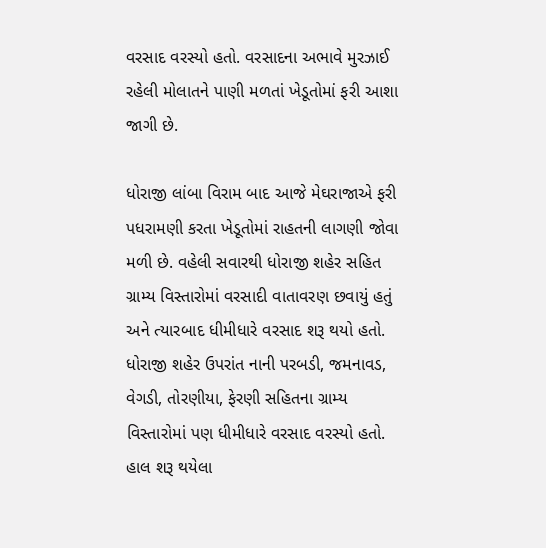વરસાદ વરસ્યો હતો. વરસાદના અભાવે મુરઝાઈ રહેલી મોલાતને પાણી મળતાં ખેડૂતોમાં ફરી આશા જાગી છે.

ધોરાજી લાંબા વિરામ બાદ આજે મેઘરાજાએ ફરી પધરામણી કરતા ખેડૂતોમાં રાહતની લાગણી જોવા મળી છે. વહેલી સવારથી ધોરાજી શહેર સહિત ગ્રામ્ય વિસ્તારોમાં વરસાદી વાતાવરણ છવાયું હતું અને ત્યારબાદ ધીમીધારે વરસાદ શરૂ થયો હતો. ધોરાજી શહેર ઉપરાંત નાની પરબડી, જમનાવડ, વેગડી, તોરણીયા, ફેરણી સહિતના ગ્રામ્ય વિસ્તારોમાં પણ ધીમીધારે વરસાદ વરસ્યો હતો. હાલ શરૂ થયેલા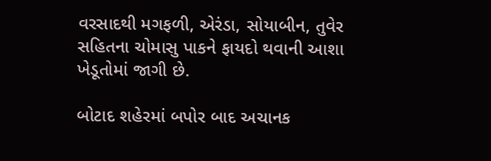વરસાદથી મગફળી, એરંડા, સોયાબીન, તુવેર સહિતના ચોમાસુ પાકને ફાયદો થવાની આશા ખેડૂતોમાં જાગી છે.

બોટાદ શહેરમાં બપોર બાદ અચાનક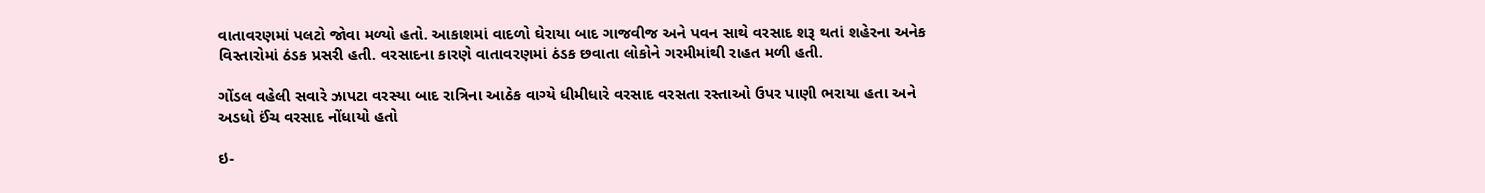વાતાવરણમાં પલટો જોવા મળ્યો હતો. આકાશમાં વાદળો ઘેરાયા બાદ ગાજવીજ અને પવન સાથે વરસાદ શરૂ થતાં શહેરના અનેક વિસ્તારોમાં ઠંડક પ્રસરી હતી. વરસાદના કારણે વાતાવરણમાં ઠંડક છવાતા લોકોને ગરમીમાંથી રાહત મળી હતી.

ગોંડલ વહેલી સવારે ઝાપટા વરસ્યા બાદ રાત્રિના આઠેક વાગ્યે ધીમીધારે વરસાદ વરસતા રસ્તાઓ ઉપર પાણી ભરાયા હતા અને અડધો ઈંચ વરસાદ નોંધાયો હતો

ઇ-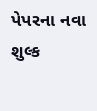પેપરના નવા શુલ્ક